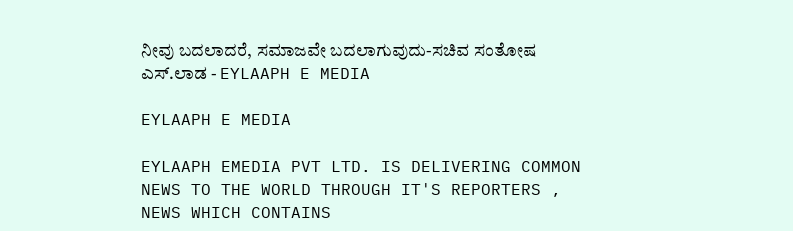ನೀವು ಬದಲಾದರೆ, ಸಮಾಜವೇ ಬದಲಾಗುವುದು-ಸಚಿವ ಸಂತೋಷ ಎಸ್.ಲಾಡ - EYLAAPH E MEDIA

EYLAAPH E MEDIA

EYLAAPH EMEDIA PVT LTD. IS DELIVERING COMMON NEWS TO THE WORLD THROUGH IT'S REPORTERS , NEWS WHICH CONTAINS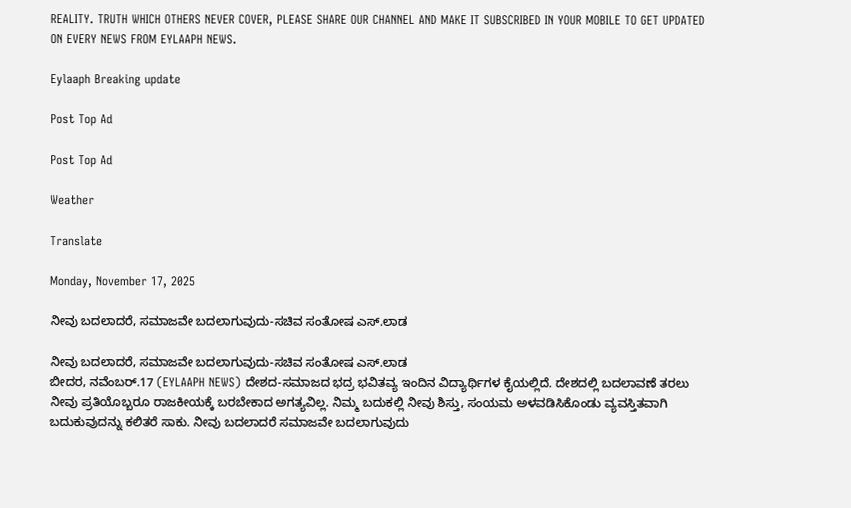REALITY. TRUTH WHICH OTHERS NEVER COVER, PLEASE SHARE OUR CHANNEL AND MAKE IT SUBSCRIBED IN YOUR MOBILE TO GET UPDATED ON EVERY NEWS FROM EYLAAPH NEWS.

Eylaaph Breaking update

Post Top Ad

Post Top Ad

Weather

Translate

Monday, November 17, 2025

ನೀವು ಬದಲಾದರೆ, ಸಮಾಜವೇ ಬದಲಾಗುವುದು-ಸಚಿವ ಸಂತೋಷ ಎಸ್.ಲಾಡ

ನೀವು ಬದಲಾದರೆ, ಸಮಾಜವೇ ಬದಲಾಗುವುದು-ಸಚಿವ ಸಂತೋಷ ಎಸ್.ಲಾಡ
ಬೀದರ, ನವೆಂಬರ್.17 (EYLAAPH NEWS) ದೇಶದ-ಸಮಾಜದ ಭದ್ರ ಭವಿತವ್ಯ ಇಂದಿನ ವಿದ್ಯಾರ್ಥಿಗಳ ಕೈಯಲ್ಲಿದೆ. ದೇಶದಲ್ಲಿ ಬದಲಾವಣೆ ತರಲು ನೀವು ಪ್ರತಿಯೊಬ್ಬರೂ ರಾಜಕೀಯಕ್ಕೆ ಬರಬೇಕಾದ ಅಗತ್ಯವಿಲ್ಲ. ನಿಮ್ಮ ಬದುಕಲ್ಲಿ ನೀವು ಶಿಸ್ತು, ಸಂಯಮ ಅಳವಡಿಸಿಕೊಂಡು ವ್ಯವಸ್ತಿತವಾಗಿ ಬದುಕುವುದನ್ನು ಕಲಿತರೆ ಸಾಕು. ನೀವು ಬದಲಾದರೆ ಸಮಾಜವೇ ಬದಲಾಗುವುದು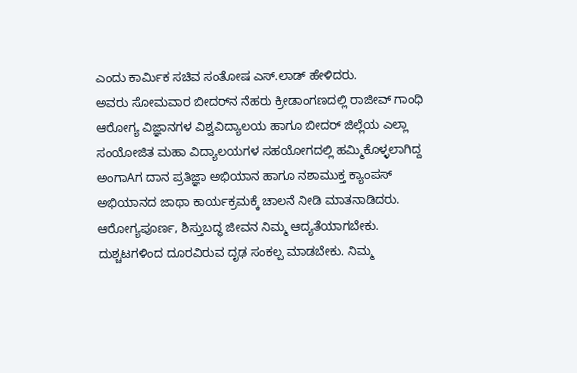ಎಂದು ಕಾರ್ಮಿಕ ಸಚಿವ ಸಂತೋಷ ಎಸ್.ಲಾಡ್ ಹೇಳಿದರು.
ಅವರು ಸೋಮವಾರ ಬೀದರ್‌ನ ನೆಹರು ಕ್ರೀಡಾಂಗಣದಲ್ಲಿ ರಾಜೀವ್ ಗಾಂಧಿ ಆರೋಗ್ಯ ವಿಜ್ಞಾನಗಳ ವಿಶ್ವವಿದ್ಯಾಲಯ ಹಾಗೂ ಬೀದರ್ ಜಿಲ್ಲೆಯ ಎಲ್ಲಾ ಸಂಯೋಜಿತ ಮಹಾ ವಿದ್ಯಾಲಯಗಳ ಸಹಯೋಗದಲ್ಲಿ ಹಮ್ಮಿಕೊಳ್ಳಲಾಗಿದ್ದ ಅಂಗಾAಗ ದಾನ ಪ್ರತಿಜ್ಞಾ ಅಭಿಯಾನ ಹಾಗೂ ನಶಾಮುಕ್ತ ಕ್ಯಾಂಪಸ್ ಅಭಿಯಾನದ ಜಾಥಾ ಕಾರ್ಯಕ್ರಮಕ್ಕೆ ಚಾಲನೆ ನೀಡಿ ಮಾತನಾಡಿದರು.
ಆರೋಗ್ಯಪೂರ್ಣ, ಶಿಸ್ತುಬದ್ಧ ಜೀವನ ನಿಮ್ಮ ಆದ್ಯತೆಯಾಗಬೇಕು. ದುಶ್ಚಟಗಳಿಂದ ದೂರವಿರುವ ದೃಢ ಸಂಕಲ್ಪ ಮಾಡಬೇಕು. ನಿಮ್ಮ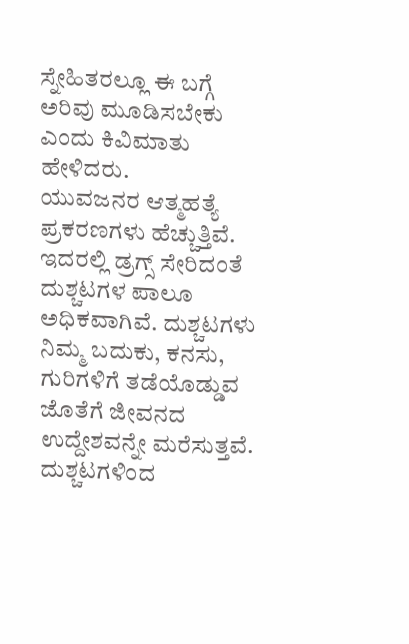ಸ್ನೇಹಿತರಲ್ಲೂ ಈ ಬಗ್ಗೆ ಅರಿವು ಮೂಡಿಸಬೇಕು ಎಂದು ಕಿವಿಮಾತು ಹೇಳಿದರು.
ಯುವಜನರ ಆತ್ಮಹತ್ಯೆ ಪ್ರಕರಣಗಳು ಹೆಚ್ಚುತ್ತಿವೆ. ಇದರಲ್ಲಿ ಡ್ರಗ್ಸ್ ಸೇರಿದಂತೆ ದುಶ್ಚಟಗಳ ಪಾಲೂ ಅಧಿಕವಾಗಿವೆ. ದುಶ್ಚಟಗಳು ನಿಮ್ಮ ಬದುಕು, ಕನಸು, ಗುರಿಗಳಿಗೆ ತಡೆಯೊಡ್ಡುವ ಜೊತೆಗೆ ಜೀವನದ ಉದ್ದೇಶವನ್ನೇ ಮರೆಸುತ್ತವೆ. ದುಶ್ಚಟಗಳಿಂದ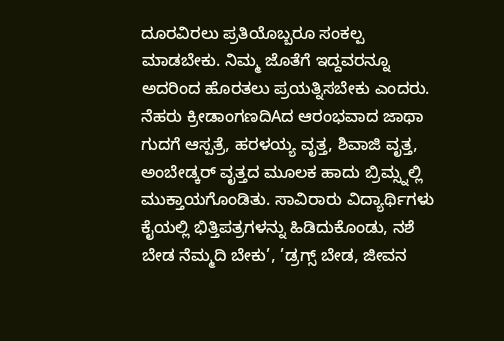ದೂರವಿರಲು ಪ್ರತಿಯೊಬ್ಬರೂ ಸಂಕಲ್ಪ ಮಾಡಬೇಕು. ನಿಮ್ಮ ಜೊತೆಗೆ ಇದ್ದವರನ್ನೂ ಅದರಿಂದ ಹೊರತಲು ಪ್ರಯತ್ನಿಸಬೇಕು ಎಂದರು.
ನೆಹರು ಕ್ರೀಡಾಂಗಣದಿAದ ಆರಂಭವಾದ ಜಾಥಾ ಗುದಗೆ ಆಸ್ಪತ್ರೆ, ಹರಳಯ್ಯ ವೃತ್ತ, ಶಿವಾಜಿ ವೃತ್ತ, ಅಂಬೇಡ್ಕರ್ ವೃತ್ತದ ಮೂಲಕ ಹಾದು ಬ್ರಿಮ್ಸ್ನಲ್ಲಿ ಮುಕ್ತಾಯಗೊಂಡಿತು. ಸಾವಿರಾರು ವಿದ್ಯಾರ್ಥಿಗಳು ಕೈಯಲ್ಲಿ ಭಿತ್ತಿಪತ್ರಗಳನ್ನು ಹಿಡಿದುಕೊಂಡು, ನಶೆ ಬೇಡ ನೆಮ್ಮದಿ ಬೇಕು’, ’ಡ್ರಗ್ಸ್ ಬೇಡ, ಜೀವನ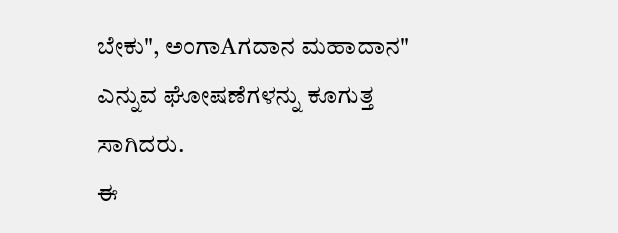ಬೇಕು", ಅಂಗಾAಗದಾನ ಮಹಾದಾನ" ಎನ್ನುವ ಘೋಷಣೆಗಳನ್ನು ಕೂಗುತ್ತ ಸಾಗಿದರು.
ಈ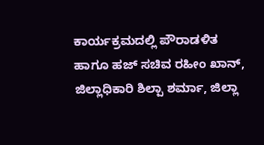ಕಾರ್ಯಕ್ರಮದಲ್ಲಿ ಪೌರಾಡಳಿತ ಹಾಗೂ ಹಜ್ ಸಚಿವ ರಹೀಂ ಖಾನ್, ಜಿಲ್ಲಾಧಿಕಾರಿ ಶಿಲ್ಪಾ ಶರ್ಮಾ, ಜಿಲ್ಲಾ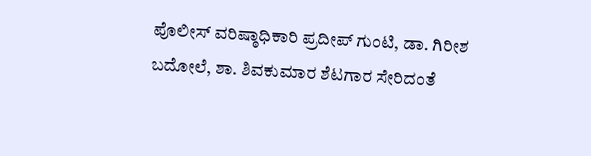ಪೊಲೀಸ್ ವರಿಷ್ಠಾಧಿಕಾರಿ ಪ್ರದೀಪ್ ಗುಂಟಿ, ಡಾ. ಗಿರೀಶ ಬದೋಲೆ, ಶಾ. ಶಿವಕುಮಾರ ಶೆಟಗಾರ ಸೇರಿದಂತೆ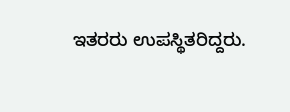ಇತರರು ಉಪಸ್ಥಿತರಿದ್ದರು.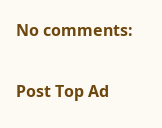No comments:

Post Top Ad